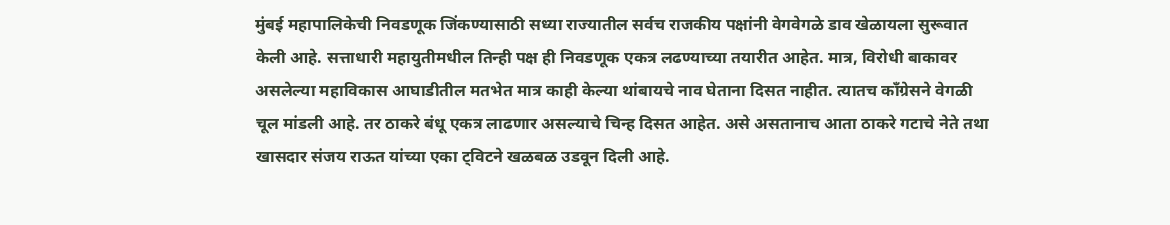मुंबई महापालिकेची निवडणूक जिंकण्यासाठी सध्या राज्यातील सर्वच राजकीय पक्षांनी वेगवेगळे डाव खेळायला सुरूवात केली आहे. सत्ताधारी महायुतीमधील तिन्ही पक्ष ही निवडणूक एकत्र लढण्याच्या तयारीत आहेत. मात्र, विरोधी बाकावर असलेल्या महाविकास आघाडीतील मतभेत मात्र काही केल्या थांबायचे नाव घेताना दिसत नाहीत. त्यातच काँग्रेसने वेगळी चूल मांडली आहे. तर ठाकरे बंधू एकत्र लाढणार असल्याचे चिन्ह दिसत आहेत. असे असतानाच आता ठाकरे गटाचे नेते तथा खासदार संजय राऊत यांच्या एका ट्विटने खळबळ उडवून दिली आहे.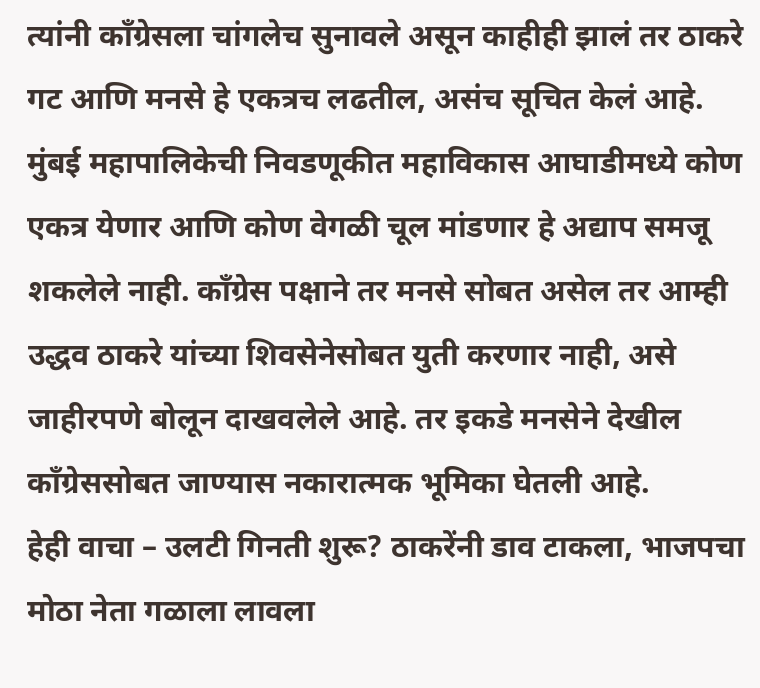त्यांनी काँग्रेसला चांगलेच सुनावले असून काहीही झालं तर ठाकरे गट आणि मनसे हे एकत्रच लढतील, असंच सूचित केलं आहे.
मुंबई महापालिकेची निवडणूकीत महाविकास आघाडीमध्ये कोण एकत्र येणार आणि कोण वेगळी चूल मांडणार हे अद्याप समजू शकलेले नाही. काँग्रेस पक्षाने तर मनसे सोबत असेल तर आम्ही उद्धव ठाकरे यांच्या शिवसेनेसोबत युती करणार नाही, असे जाहीरपणे बोलून दाखवलेले आहे. तर इकडे मनसेने देखील काँग्रेससोबत जाण्यास नकारात्मक भूमिका घेतली आहे.
हेही वाचा – उलटी गिनती शुरू? ठाकरेंनी डाव टाकला, भाजपचा मोठा नेता गळाला लावला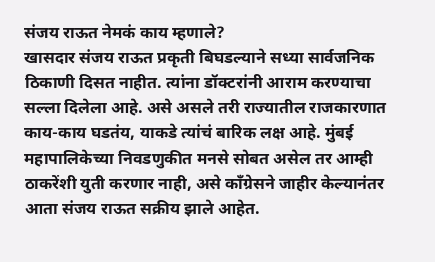संजय राऊत नेमकं काय म्हणाले?
खासदार संजय राऊत प्रकृती बिघडल्याने सध्या सार्वजनिक ठिकाणी दिसत नाहीत. त्यांना डॉक्टरांनी आराम करण्याचा सल्ला दिलेला आहे. असे असले तरी राज्यातील राजकारणात काय-काय घडतंय, याकडे त्यांचं बारिक लक्ष आहे. मुंबई महापालिकेच्या निवडणुकीत मनसे सोबत असेल तर आम्ही ठाकरेंशी युती करणार नाही, असे काँग्रेसने जाहीर केल्यानंतर आता संजय राऊत सक्रीय झाले आहेत.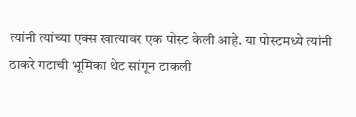त्यांनी त्यांच्या एक्स खात्यावर एक पोस्ट केली आहे. या पोस्टमध्ये त्यांनी ठाकरे गटाची भूमिका थेट सांगून टाकली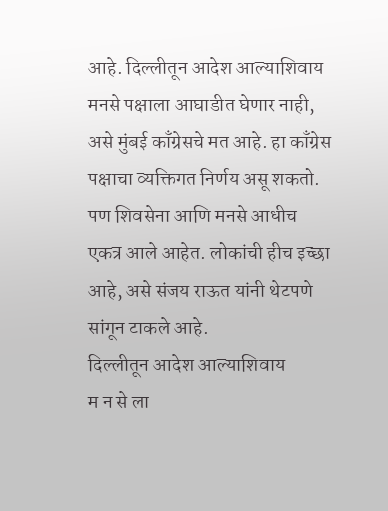आहे. दिल्लीतून आदेश आल्याशिवाय मनसे पक्षाला आघाडीत घेणार नाही, असे मुंबई काँग्रेसचे मत आहे. हा काँग्रेस पक्षाचा व्यक्तिगत निर्णय असू शकतो. पण शिवसेना आणि मनसे आधीच एकत्र आले आहेत. लोकांची हीच इच्छा आहे, असे संजय राऊत यांनी थेटपणे सांगून टाकले आहे.
दिल्लीतून आदेश आल्याशिवाय
म न से ला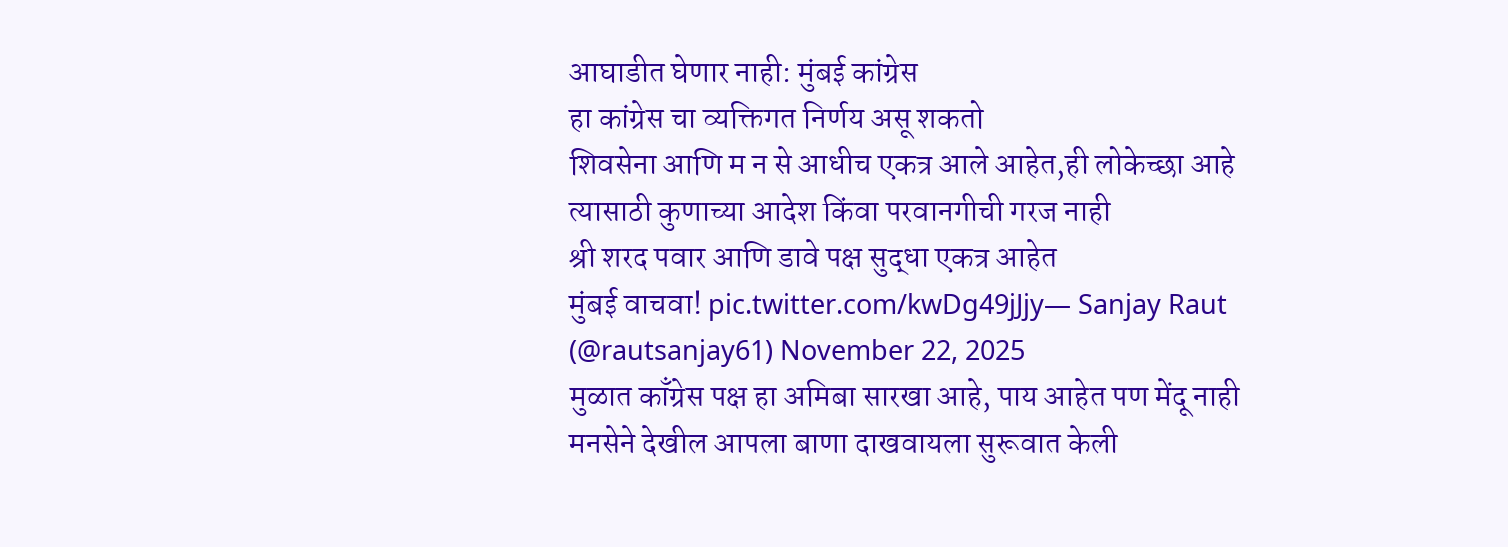आघाडीत घेणार नाही: मुंबई कांग्रेस
हा कांग्रेस चा व्यक्तिगत निर्णय असू शकतो
शिवसेना आणि म न से आधीच एकत्र आले आहेत,ही लोकेच्छा आहे
त्यासाठी कुणाच्या आदेश किंवा परवानगीची गरज नाही
श्री शरद पवार आणि डावे पक्ष सुद्धा एकत्र आहेत
मुंबई वाचवा! pic.twitter.com/kwDg49jJjy— Sanjay Raut (@rautsanjay61) November 22, 2025
मुळात काँग्रेस पक्ष हा अमिबा सारखा आहे, पाय आहेत पण मेंदू नाही
मनसेने देखील आपला बाणा दाखवायला सुरूवात केली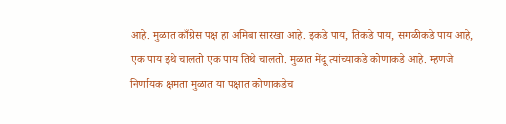आहे. मुळात काँग्रेस पक्ष हा अमिबा सारखा आहे. इकडे पाय, तिकडे पाय, सगळीकडे पाय आहे, एक पाय इथे चालतो एक पाय तिथे चालतो. मुळात मेंदू त्यांच्याकडे कोणाकडे आहे. म्हणजे निर्णायक क्षमता मुळात या पक्षात कोणाकडेच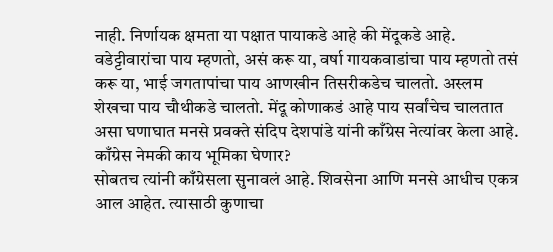नाही. निर्णायक क्षमता या पक्षात पायाकडे आहे की मेंदूकडे आहे. वडेट्टीवारांचा पाय म्हणतो, असं करू या, वर्षा गायकवाडांचा पाय म्हणतो तसं करू या, भाई जगतापांचा पाय आणखीन तिसरीकडेच चालतो. अस्लम शेखचा पाय चौथीकडे चालतो. मेंदू कोणाकडं आहे पाय सर्वांचेच चालतात असा घणाघात मनसे प्रवक्ते संदिप देशपांडे यांनी काँग्रेस नेत्यांवर केला आहे.
काँग्रेस नेमकी काय भूमिका घेणार?
सोबतच त्यांनी काँग्रेसला सुनावलं आहे. शिवसेना आणि मनसे आधीच एकत्र आल आहेत. त्यासाठी कुणाचा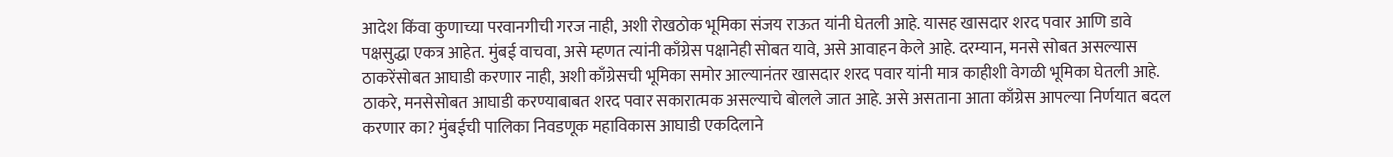आदेश किंवा कुणाच्या परवानगीची गरज नाही, अशी रोखठोक भूमिका संजय राऊत यांनी घेतली आहे. यासह खासदार शरद पवार आणि डावे पक्षसुद्धा एकत्र आहेत. मुंबई वाचवा, असे म्हणत त्यांनी काँग्रेस पक्षानेही सोबत यावे, असे आवाहन केले आहे. दरम्यान, मनसे सोबत असल्यास ठाकरेंसोबत आघाडी करणार नाही, अशी काँग्रेसची भूमिका समोर आल्यानंतर खासदार शरद पवार यांनी मात्र काहीशी वेगळी भूमिका घेतली आहे. ठाकरे, मनसेसोबत आघाडी करण्याबाबत शरद पवार सकारात्मक असल्याचे बोलले जात आहे. असे असताना आता काँग्रेस आपल्या निर्णयात बदल करणार का? मुंबईची पालिका निवडणूक महाविकास आघाडी एकदिलाने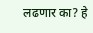लढणार का? हे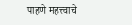पाहणे महत्त्वाचे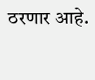ठरणार आहे.